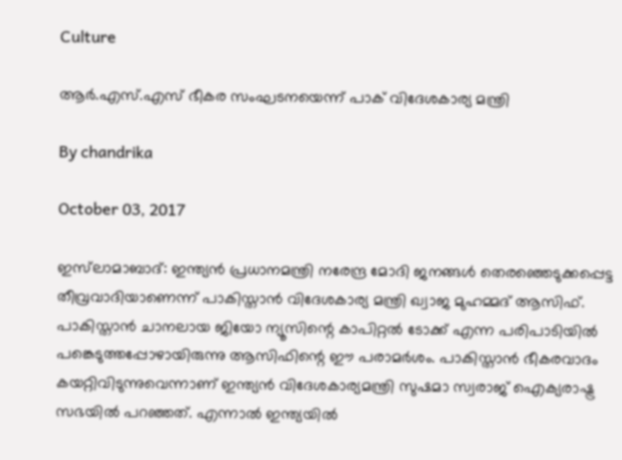Culture

ആര്‍.എസ്.എസ് ഭീകര സംഘടനയെന്ന് പാക് വിദേശകാര്യ മന്ത്രി

By chandrika

October 03, 2017

ഇസ്‌ലാമാബാദ്: ഇന്ത്യന്‍ പ്രധാനമന്ത്രി നരേന്ദ്ര മോദി ജനങ്ങള്‍ തെരഞ്ഞെടുക്കപ്പെട്ട തീവ്രവാദിയാണെന്ന് പാകിസ്താന്‍ വിദേശകാര്യ മന്ത്രി ഖ്വാജ മുഹമ്മദ് ആസിഫ്. പാകിസ്താന്‍ ചാനലായ ജിയോ ന്യൂസിന്റെ കാപിറ്റല്‍ ടോക്ക് എന്ന പരിപാടിയില്‍ പങ്കെടുത്തപ്പോഴായിരുന്നു ആസിഫിന്റെ ഈ പരാമര്‍ശം. പാകിസ്താന്‍ ഭീകരവാദം കയറ്റിവിടുന്നുവെന്നാണ് ഇന്ത്യന്‍ വിദേശകാര്യമന്ത്രി സുഷമാ സ്വരാജ് ഐക്യരാഷ്ട്ര സഭയില്‍ പറഞ്ഞത്. എന്നാല്‍ ഇന്ത്യയില്‍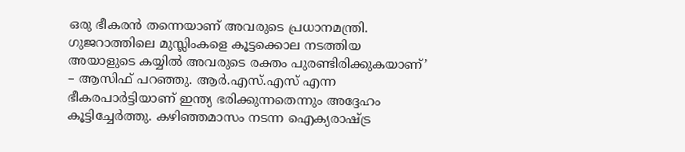ഒരു ഭീകരന്‍ തന്നെയാണ് അവരുടെ പ്രധാനമന്ത്രി. ഗുജറാത്തിലെ മുസ്ലിംകളെ കൂട്ടക്കൊല നടത്തിയ അയാളുടെ കയ്യില്‍ അവരുടെ രക്തം പുരണ്ടിരിക്കുകയാണ്’ – ആസിഫ് പറഞ്ഞു. ആര്‍.എസ്.എസ് എന്ന ഭീകരപാര്‍ട്ടിയാണ് ഇന്ത്യ ഭരിക്കുന്നതെന്നും അദ്ദേഹം കൂട്ടിച്ചേര്‍ത്തു. കഴിഞ്ഞമാസം നടന്ന ഐക്യരാഷ്ട്ര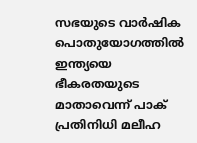സഭയുടെ വാര്‍ഷിക പൊതുയോഗത്തില്‍ ഇന്ത്യയെ ഭീകരതയുടെ മാതാവെന്ന് പാക് പ്രതിനിധി മലീഹ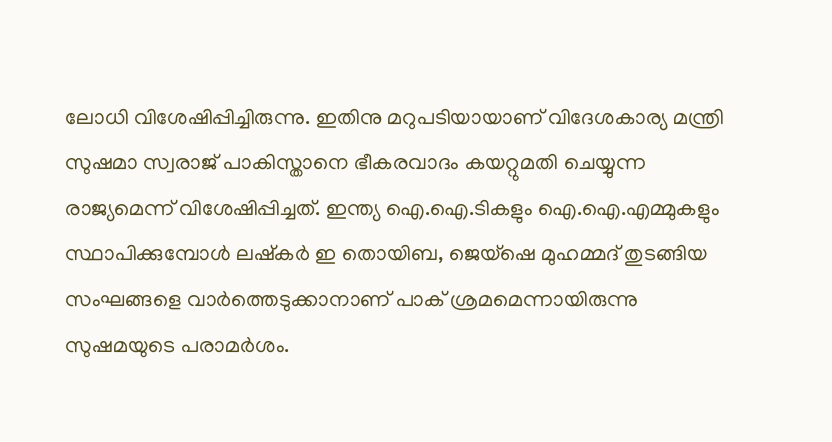ലോധി വിശേഷിപ്പിച്ചിരുന്നു. ഇതിനു മറുപടിയായാണ് വിദേശകാര്യ മന്ത്രി സുഷമാ സ്വരാജ് പാകിസ്താനെ ഭീകരവാദം കയറ്റുമതി ചെയ്യുന്ന രാജ്യമെന്ന് വിശേഷിപ്പിച്ചത്. ഇന്ത്യ ഐ.ഐ.ടികളും ഐ.ഐ.എമ്മുകളും സ്ഥാപിക്കുമ്പോള്‍ ലഷ്‌കര്‍ ഇ തൊയിബ, ജെയ്‌ഷെ മുഹമ്മദ് തുടങ്ങിയ സംഘങ്ങളെ വാര്‍ത്തെടുക്കാനാണ് പാക് ശ്രമമെന്നായിരുന്നു സുഷമയുടെ പരാമര്‍ശം.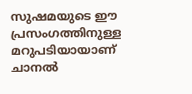സുഷമയുടെ ഈ പ്രസംഗത്തിനുള്ള മറുപടിയായാണ് ചാനല്‍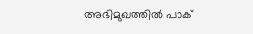അഭിമുഖത്തില്‍ പാക്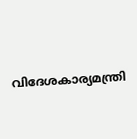വിദേശകാര്യമന്ത്രി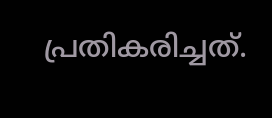പ്രതികരിച്ചത്.